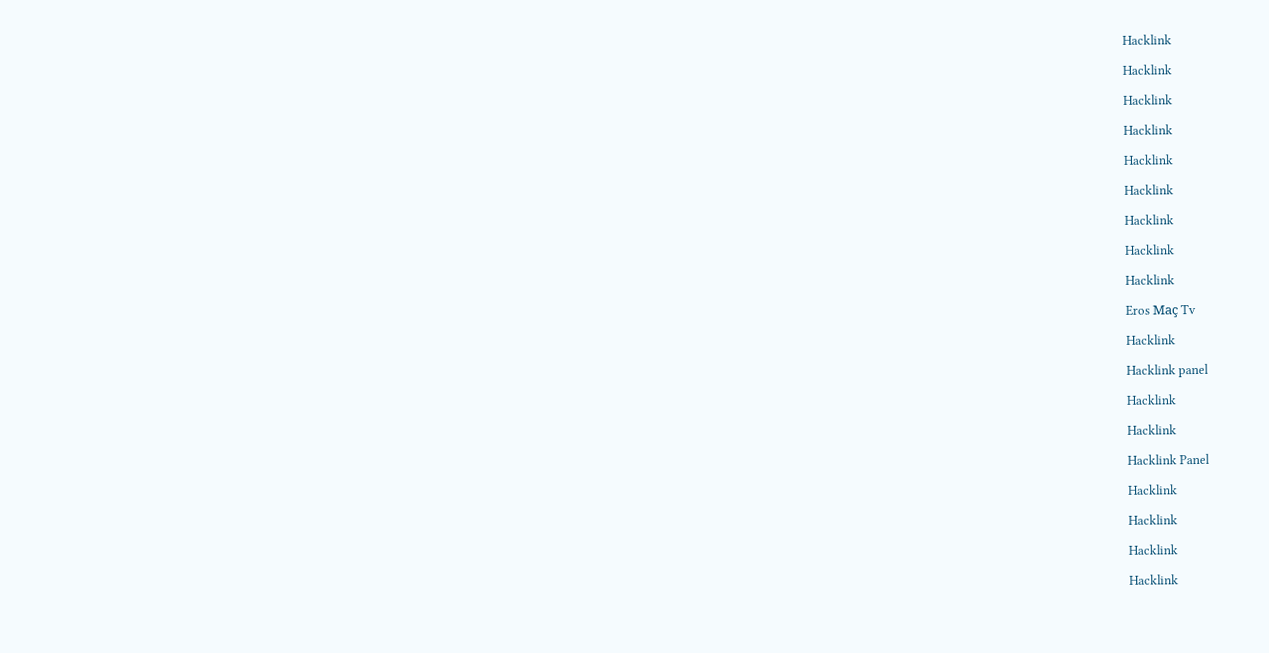Hacklink

Hacklink

Hacklink

Hacklink

Hacklink

Hacklink

Hacklink

Hacklink

Hacklink

Eros Maç Tv

Hacklink

Hacklink panel

Hacklink

Hacklink

Hacklink Panel

Hacklink

Hacklink

Hacklink

Hacklink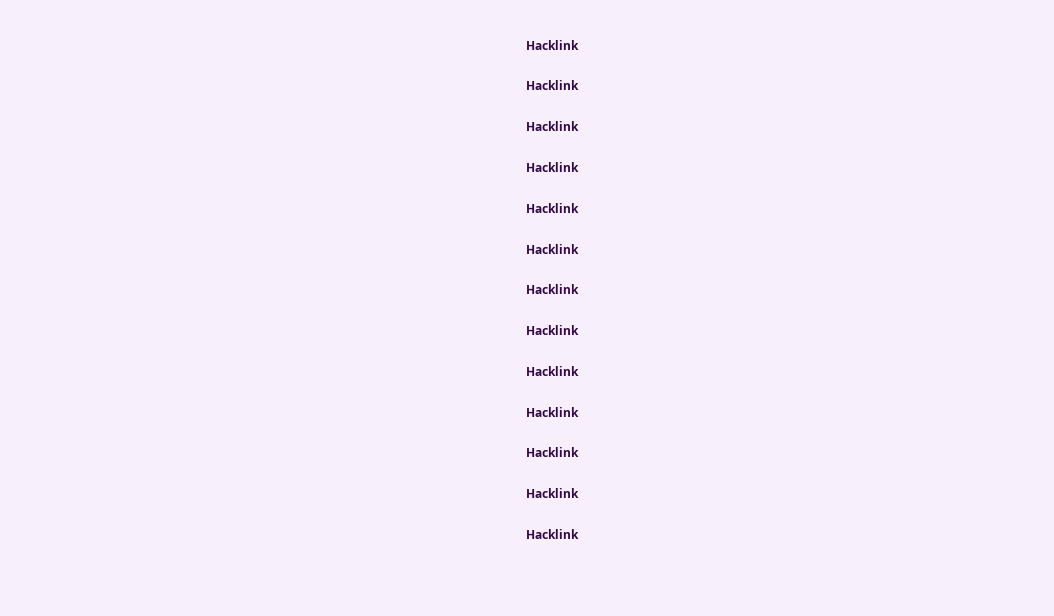Hacklink

Hacklink

Hacklink

Hacklink

Hacklink

Hacklink

Hacklink

Hacklink

Hacklink

Hacklink

Hacklink

Hacklink

Hacklink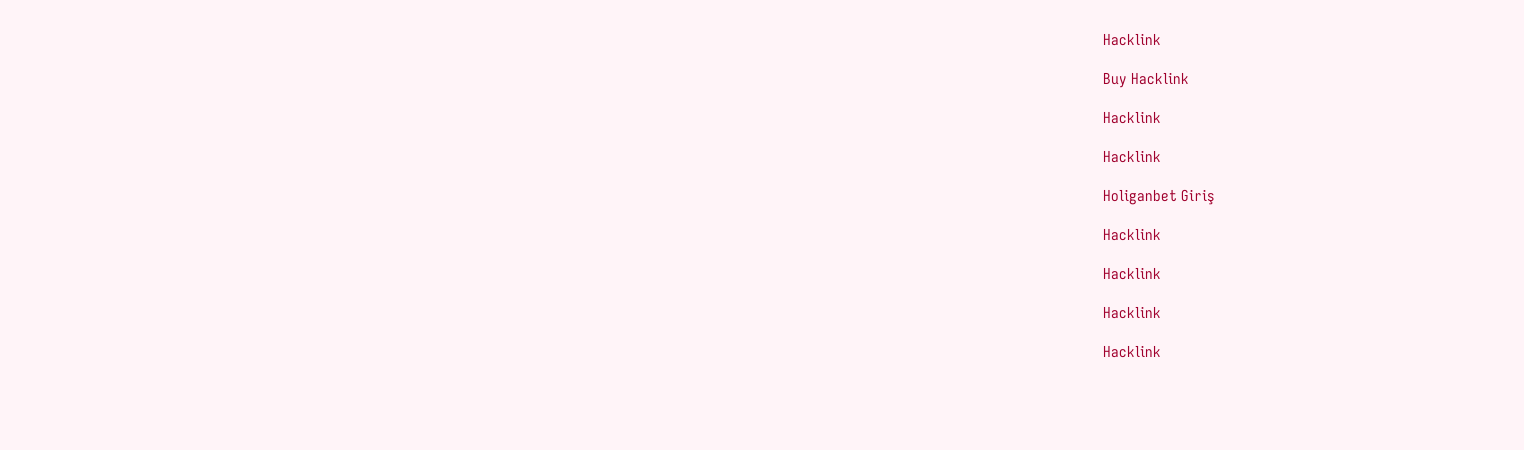Hacklink

Buy Hacklink

Hacklink

Hacklink

Holiganbet Giriş

Hacklink

Hacklink

Hacklink

Hacklink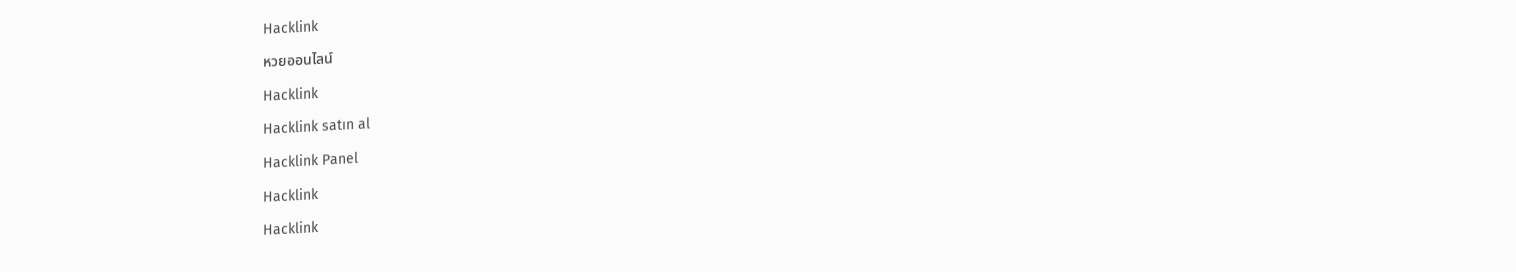Hacklink

หวยออนไลน์

Hacklink

Hacklink satın al

Hacklink Panel

Hacklink

Hacklink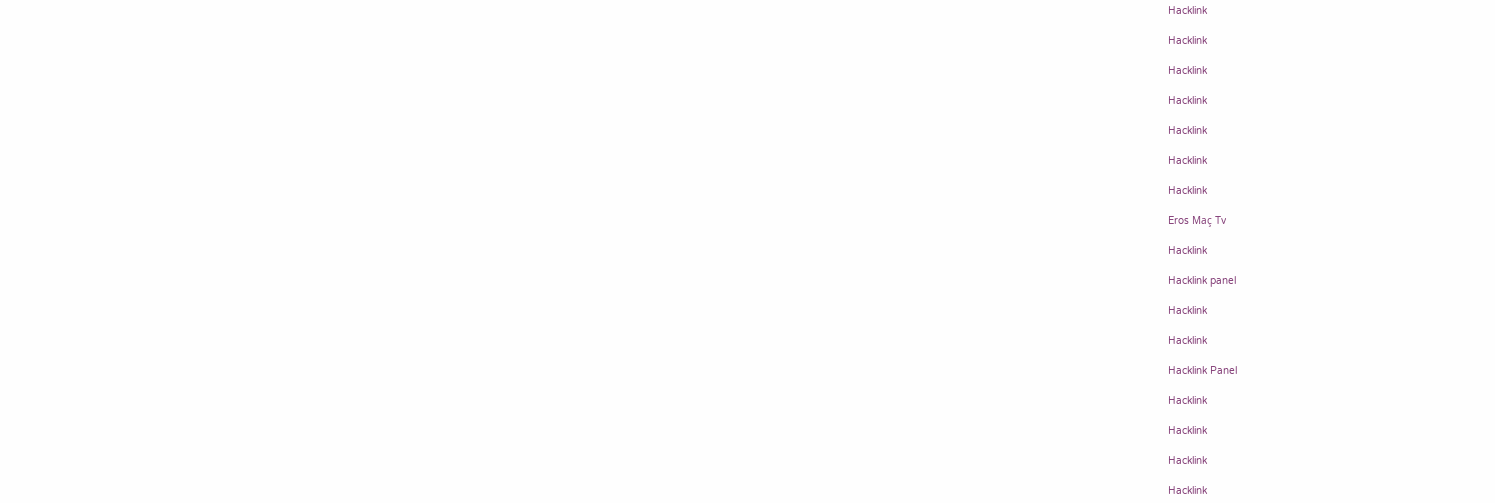Hacklink

Hacklink

Hacklink

Hacklink

Hacklink

Hacklink

Hacklink

Eros Maç Tv

Hacklink

Hacklink panel

Hacklink

Hacklink

Hacklink Panel

Hacklink

Hacklink

Hacklink

Hacklink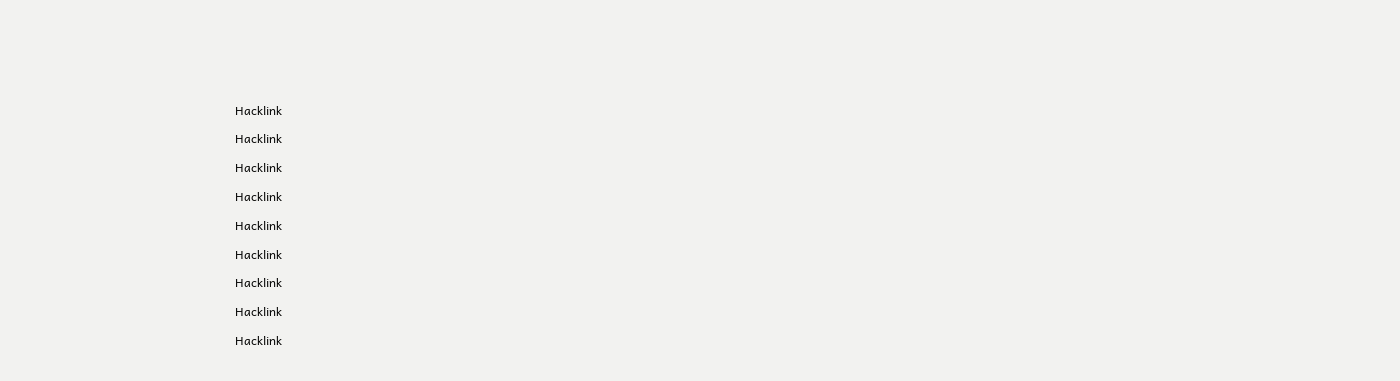Hacklink

Hacklink

Hacklink

Hacklink

Hacklink

Hacklink

Hacklink

Hacklink

Hacklink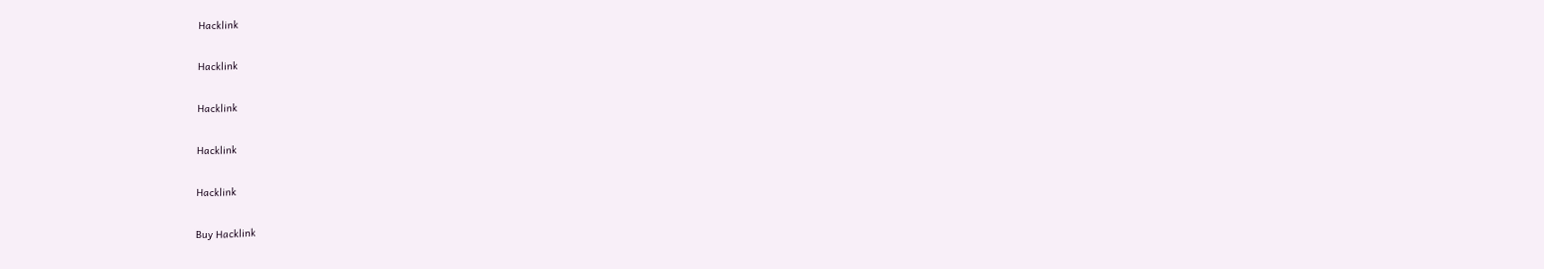Hacklink

Hacklink

Hacklink

Hacklink

Hacklink

Buy Hacklink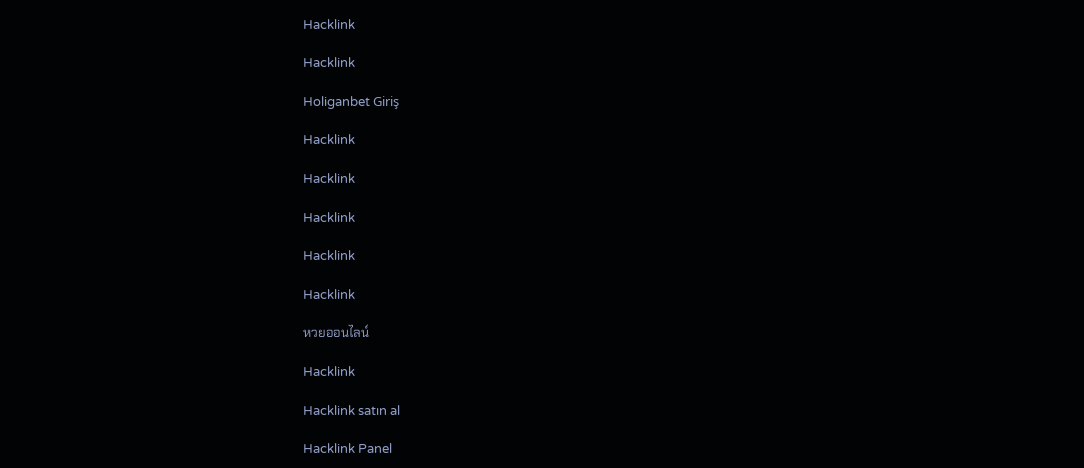Hacklink

Hacklink

Holiganbet Giriş

Hacklink

Hacklink

Hacklink

Hacklink

Hacklink

หวยออนไลน์

Hacklink

Hacklink satın al

Hacklink Panel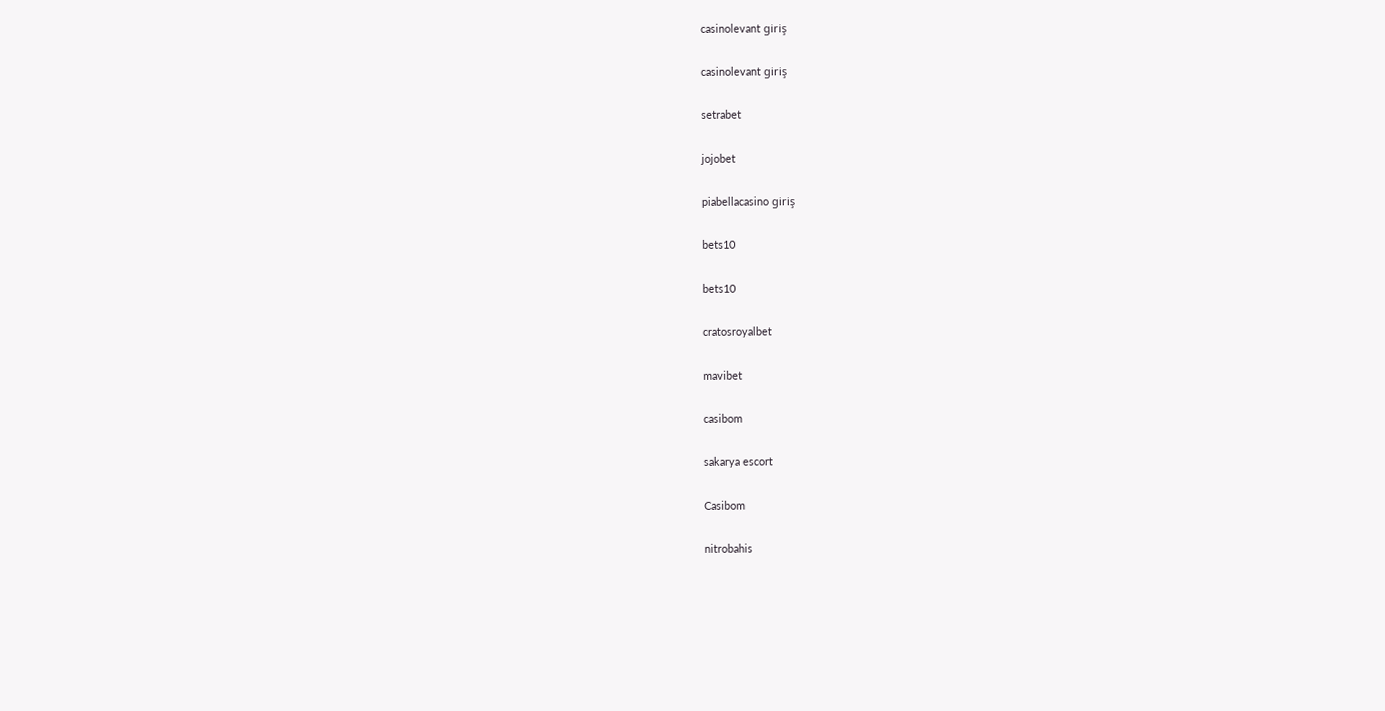casinolevant giriş

casinolevant giriş

setrabet

jojobet

piabellacasino giriş

bets10

bets10

cratosroyalbet

mavibet

casibom

sakarya escort

Casibom

nitrobahis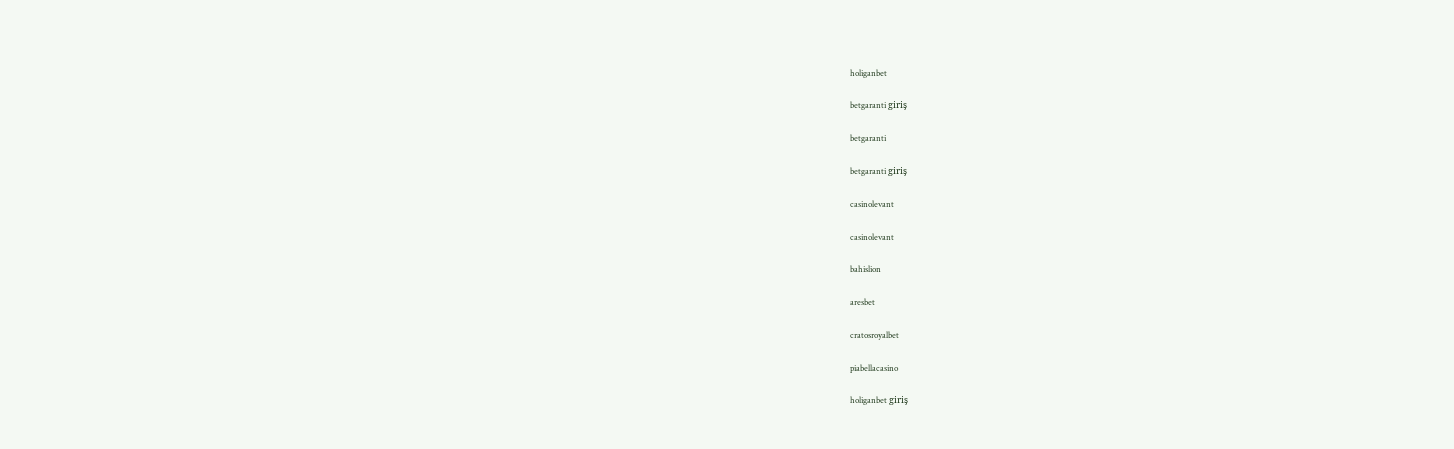holiganbet

betgaranti giriş

betgaranti

betgaranti giriş

casinolevant

casinolevant

bahislion

aresbet

cratosroyalbet

piabellacasino

holiganbet giriş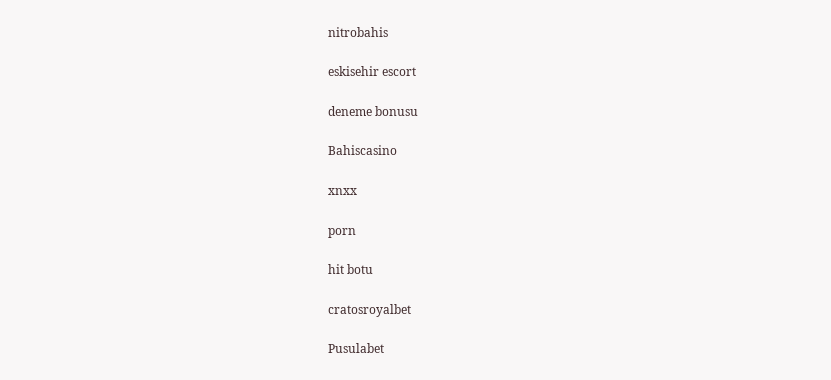nitrobahis

eskisehir escort

deneme bonusu

Bahiscasino

xnxx

porn

hit botu

cratosroyalbet

Pusulabet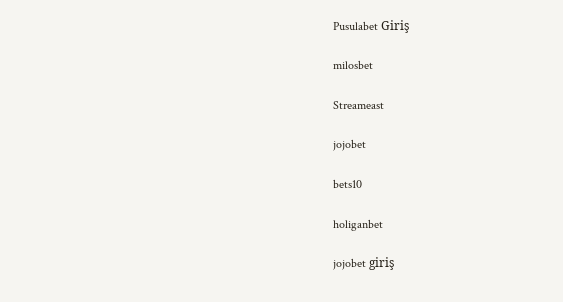Pusulabet Giriş

milosbet

Streameast

jojobet

bets10

holiganbet

jojobet giriş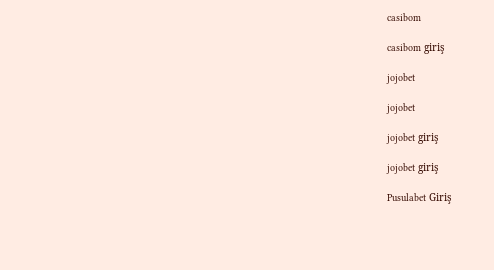casibom

casibom giriş

jojobet

jojobet

jojobet giriş

jojobet giriş

Pusulabet Giriş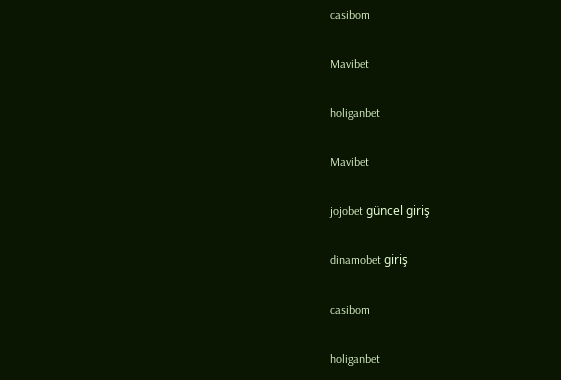casibom

Mavibet

holiganbet

Mavibet

jojobet güncel giriş

dinamobet giriş

casibom

holiganbet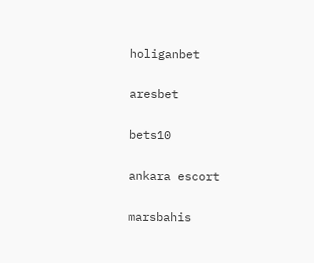holiganbet

aresbet

bets10

ankara escort

marsbahis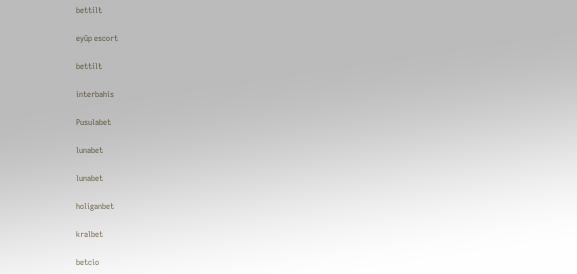bettilt

eyüp escort

bettilt

interbahis

Pusulabet

lunabet

lunabet

holiganbet

kralbet

betcio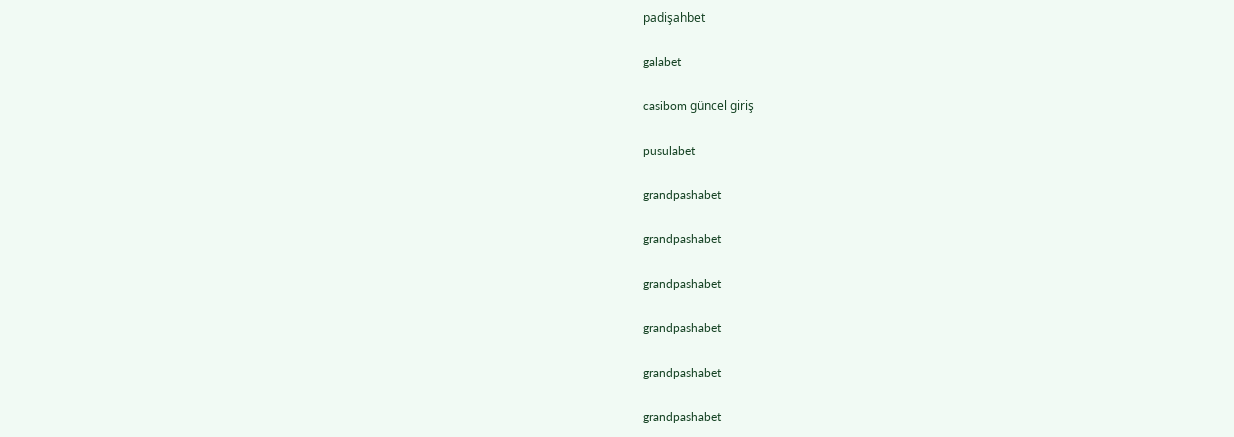padişahbet

galabet

casibom güncel giriş

pusulabet

grandpashabet

grandpashabet

grandpashabet

grandpashabet

grandpashabet

grandpashabet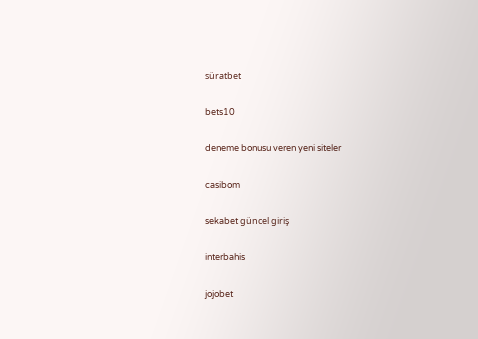süratbet

bets10

deneme bonusu veren yeni siteler

casibom

sekabet güncel giriş

interbahis

jojobet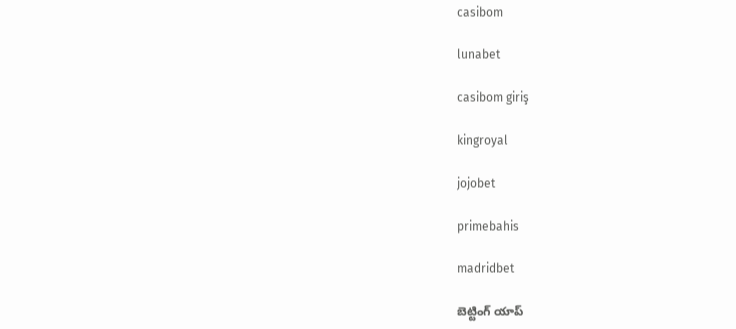casibom

lunabet

casibom giriş

kingroyal

jojobet

primebahis

madridbet

బెట్టింగ్ యాప్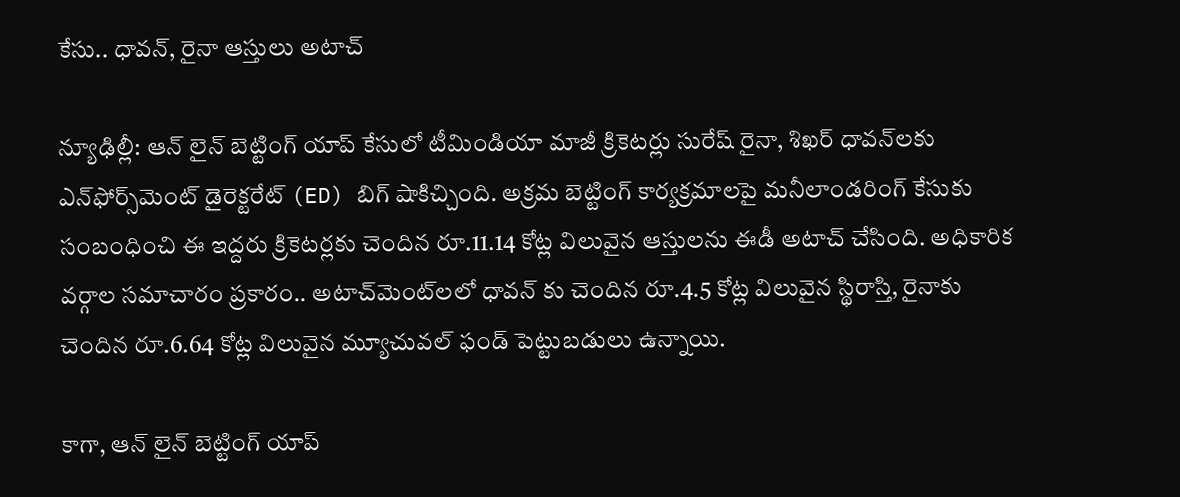కేసు.. ధావన్, రైనా ఆస్తులు అటాచ్

న్యూఢిల్లీ: ఆన్ లైన్ బెట్టింగ్ యాప్ కేసులో టీమిండియా మాజీ క్రికెటర్లు సురేష్ రైనా, శిఖర్ ధావన్‌లకు ఎన్‌ఫోర్స్‌మెంట్ డైరెక్టరేట్ (ED) బిగ్ షాకిచ్చింది. అక్రమ బెట్టింగ్ కార్యక్రమాలపై మనీలాండరింగ్ కేసుకు సంబంధించి ఈ ఇద్దరు క్రికెటర్లకు చెందిన రూ.11.14 కోట్ల విలువైన ఆస్తులను ఈడీ అటాచ్ చేసింది. అధికారిక వర్గాల సమాచారం ప్రకారం.. అటాచ్‌మెంట్‌లలో ధావన్ కు చెందిన రూ.4.5 కోట్ల విలువైన స్థిరాస్తి, రైనాకు చెందిన రూ.6.64 కోట్ల విలువైన మ్యూచువల్ ఫండ్ పెట్టుబడులు ఉన్నాయి.

కాగా, ఆన్ లైన్ బెట్టింగ్ యాప్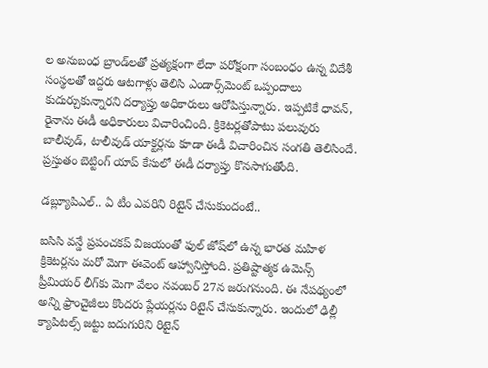ల అనుబంధ బ్రాండ్‌లతో ప్రత్యక్షంగా లేదా పరోక్షంగా సంబంధం ఉన్న విదేశీ సంస్థలతో ఇద్దరు ఆటగాళ్లు తెలిసి ఎండార్స్‌మెంట్ ఒప్పందాలు కుదుర్చుకున్నారని దర్యాప్తు అధికారులు ఆరోపిస్తున్నారు. ఇప్పటికే ధావన్, రైనాను ఈడీ అధికారులు విచారించింది. క్రికెటర్లతోపాటు పలువురు బాలీవుడ్, టాలీవుడ్ యాక్టర్లను కూడా ఈడీ విచారించిన సంగతి తెలిసిందే. ప్రస్తుతం బెట్టింగ్ యాప్ కేసులో ఈడీ దర్యాప్తు కొనసాగుతోంది.

డబ్ల్యూపిఎల్.. ఏ టీం ఎవరిని రిటైన్ చేసుకుందంటే..

ఐసిసి వన్డే ప్రపంచకప్ విజయంతో ఫుల్ జోష్‌లో ఉన్న భారత మహిళ క్రికెటర్లను మరో మెగా ఈవెంట్ ఆహ్వానిస్తోంది. ప్రతిష్టాత్మక ఉమెన్స్ ప్రీమియర్ లీగ్‌కు మెగా వేలం నవంబర్ 27న జరుగనుంది. ఈ నేపథ్యంలో అన్ని ఫ్రాంచైజీలు కొందరు ప్లేయర్లను రిటైన్ చేసుకున్నారు. ఇందులో ఢిల్లీ క్యాపిటల్స్ జట్టు ఐదుగురిని రిటైన్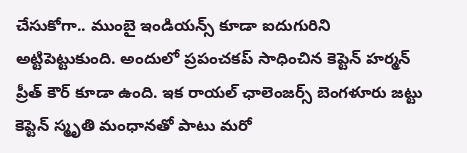చేసుకోగా.. ముంబై ఇండియన్స్ కూడా ఐదుగురిని అట్టిపెట్టుకుంది. అందులో ప్రపంచకప్ సాధించిన కెప్టెన్ హర్మన్ ప్రీత్ కౌర్ కూడా ఉంది. ఇక రాయల్ ఛాలెంజర్స్ బెంగళూరు జట్టు కెప్టెన్ స్మృతి మంధానతో పాటు మరో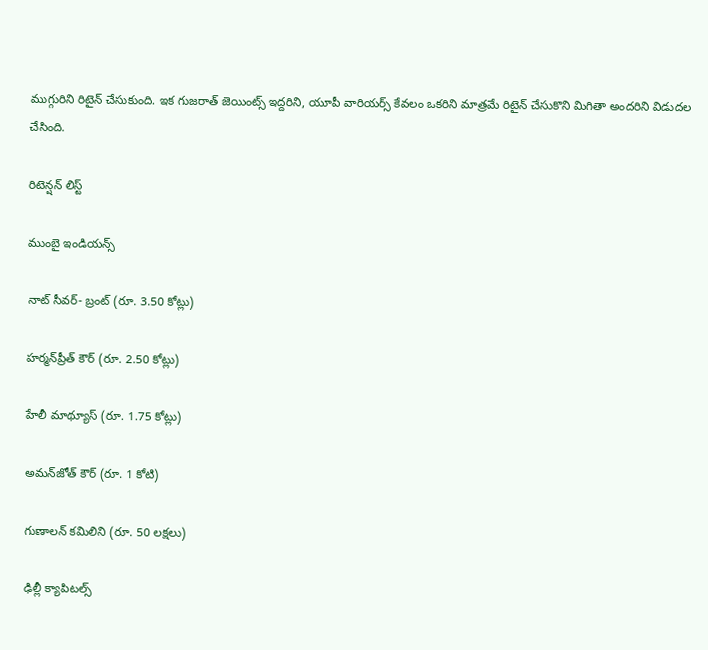ముగ్గురిని రిటైన్ చేసుకుంది. ఇక గుజరాత్ జెయింట్స్ ఇద్దరిని, యూపీ వారియర్స్ కేవలం ఒకరిని మాత్రమే రిటైన్ చేసుకొని మిగితా అందరిని విడుదల చేసింది.

రిటెన్షన్ లిస్ట్

ముంబై ఇండియన్స్‌

నాట్‌ సీవర్‌- బ్రంట్‌ (రూ. 3.50 కోట్లు)

హర్మన్‌ప్రీత్‌ కౌర్‌ (రూ. 2.50 కోట్లు)

హేలీ మాథ్యూస్‌ (రూ. 1.75 కోట్లు)

అమన్‌జోత్‌ కౌర్‌ (రూ. 1 కోటి)

గుణాలన్‌ కమిలిని (రూ. 50 లక్షలు)

ఢిల్లీ క్యాపిటల్స్‌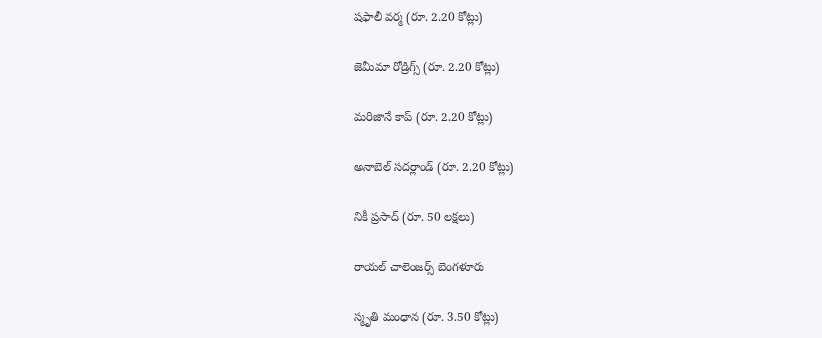షఫాలీ వర్మ (రూ. 2.20 కోట్లు)

జెమీమా రోడ్రిగ్స్‌ (రూ. 2.20 కోట్లు)

మరిజానే కాప్‌ (రూ. 2.20 కోట్లు)

అనాబెల్‌ సదర్లాండ్‌ (రూ. 2.20 కోట్లు)

నికీ ప్రసాద్‌ (రూ. 50 లక్షలు)

రాయల్‌ చాలెంజర్స్‌ బెంగళూరు

స్మృతి మంధాన (రూ. 3.50 కోట్లు)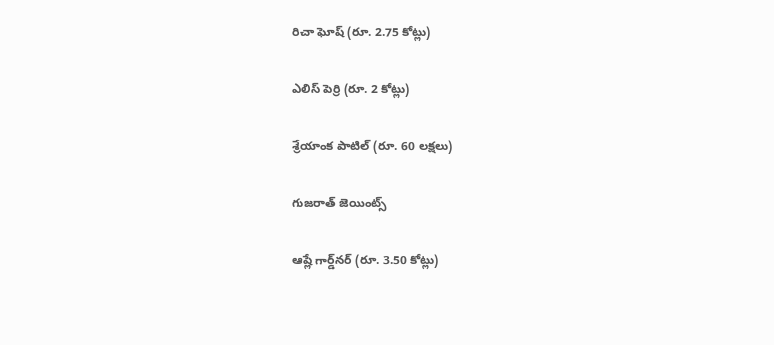రిచా ఘోష్‌ (రూ. 2.75 కోట్లు)

ఎలిస్‌ పెర్రి (రూ. 2 కోట్లు)

శ్రేయాంక పాటిల్‌ (రూ. 60 లక్షలు)

గుజరాత్‌ జెయింట్స్‌

ఆష్లే గార్డ్‌నర్‌ (రూ. 3.50 కోట్లు)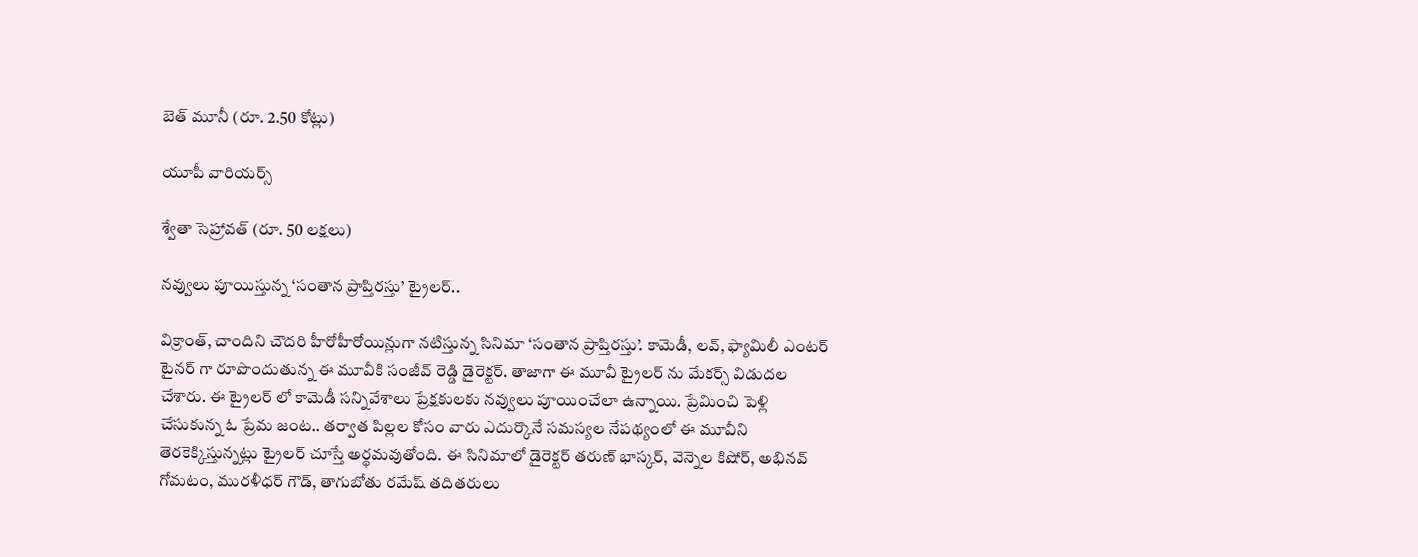బెత్‌ మూనీ (రూ. 2.50 కోట్లు)

యూపీ వారియర్స్‌

శ్వేతా సెహ్రావత్‌ (రూ. 50 లక్షలు)

నవ్వులు పూయిస్తున్న ‘సంతాన ప్రాప్తిరస్తు’ ట్రైలర్‌..

విక్రాంత్, చాందిని చౌదరి హీరోహీరోయిన్లుగా నటిస్తున్న సినిమా ‘సంతాన ప్రాప్తిరస్తు’. కామెడీ, లవ్, ఫ్యామిలీ ఎంటర్ టైనర్ గా రూపొందుతున్న ఈ మూవీకి సంజీవ్ రెడ్డి డైరెక్టర్. తాజాగా ఈ మూవీ ట్రైలర్ ను మేకర్స్ విడుదల చేశారు. ఈ ట్రైలర్ లో కామెడీ సన్నివేశాలు ప్రేక్షకులకు నవ్వులు పూయించేలా ఉన్నాయి. ప్రేమించి పెళ్లి చేసుకున్న ఓ ప్రేమ జంట.. తర్వాత పిల్లల కోసం వారు ఎదుర్కొనే సమస్యల నేపథ్యంలో ఈ మూవీని తెరకెక్కిస్తున్నట్లు ట్రైలర్ చూస్తే అర్థమవుతోంది. ఈ సినిమాలో డైరెక్టర్ తరుణ్‌ భాస్కర్‌, వెన్నెల కిషోర్, అభినవ్ గోమటం, మురళీధర్ గౌడ్, తాగుబోతు రమేష్ తదితరులు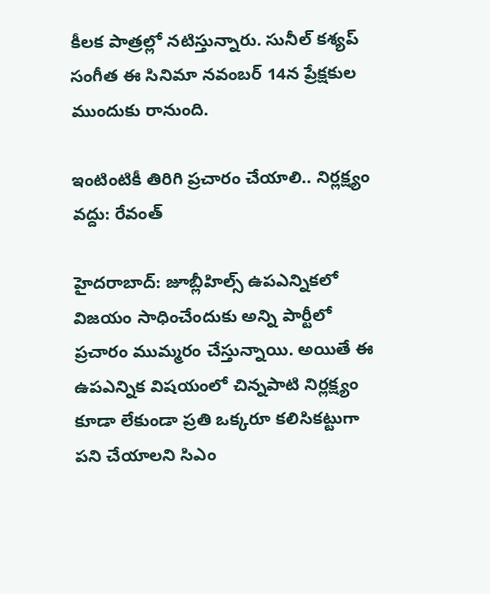కీలక పాత్రల్లో నటిస్తున్నారు. సునీల్ కశ్యప్ సంగీత ఈ సినిమా నవంబర్ 14న ప్రేక్షకుల ముందుకు రానుంది.

ఇంటింటికీ తిరిగి ప్రచారం చేయాలి.. నిర్లక్ష్యం వద్దు: రేవంత్

హైదరాబాద్: జూబ్లీహిల్స్ ఉపఎన్నికలో విజయం సాధించేందుకు అన్ని పార్టీలో ప్రచారం ముమ్మరం చేస్తున్నాయి. అయితే ఈ ఉపఎన్నిక విషయంలో చిన్నపాటి నిర్లక్ష్యం కూడా లేకుండా ప్రతి ఒక్కరూ కలిసికట్టుగా పని చేయాలని సిఎం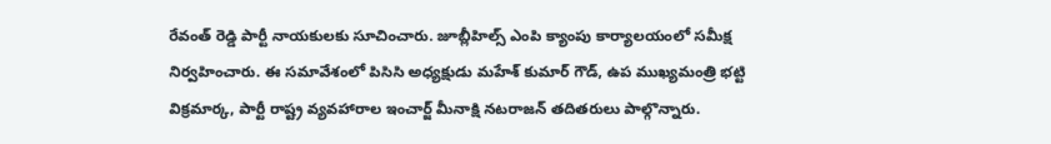రేవంత్ రెడ్డి పార్టీ నాయకులకు సూచించారు. జూబ్లీహిల్స్ ఎంపి క్యాంపు కార్యాలయంలో సమీక్ష నిర్వహించారు. ఈ సమావేశంలో పిసిసి అధ్యక్షుడు మహేశ్ కుమార్ గౌడ్, ఉప ముఖ్యమంత్రి భట్టి విక్రమార్క, పార్టీ రాష్ట్ర వ్యవహారాల ఇంచార్జ్ మీనాక్షి నటరాజన్ తదితరులు పాల్గొన్నారు.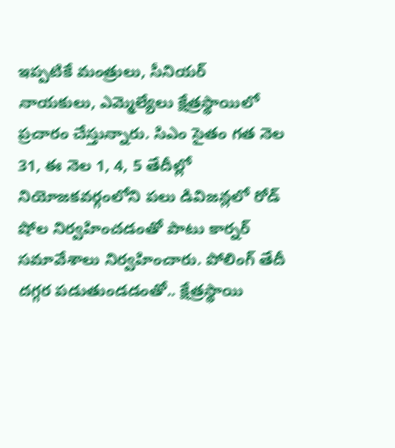ఇప్పటికే మంత్రులు, సీనియర్ నాయకులు, ఎమ్మెల్యేలు క్షేత్రస్థాయిలో ప్రచారం చేస్తున్నారు. సిఎం సైతం గత నెల 31, ఈ నెల 1, 4, 5 తేదీల్లో నియోజకవర్గంలోని పలు డివిజన్లలో రోడ్‌ షోల నిర్వహించడంతో పాటు కార్నర్ సమావేశాలు నిర్వహించారు. పోలింగ్ తేదీ దగ్గర పడుతుండడంతో.. క్షేత్రస్థాయి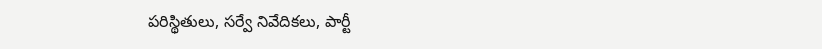పరిస్థితులు, సర్వే నివేదికలు, పార్టీ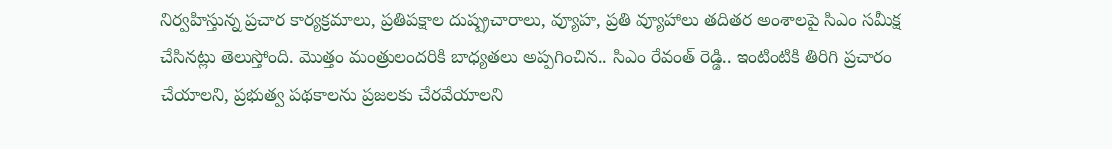నిర్వహిస్తున్న ప్రచార కార్యక్రమాలు, ప్రతిపక్షాల దుష్ప్రచారాలు, వ్యూహ, ప్రతి వ్యూహాలు తదితర అంశాలపై సిఎం సమీక్ష చేసినట్లు తెలుస్తోంది. మొత్తం మంత్రులందరికి బాధ్యతలు అప్పగించిన.. సిఎం రేవంత్ రెడ్డి.. ఇంటింటికి తిరిగి ప్రచారం చేయాలని, ప్రభుత్వ పథకాలను ప్రజలకు చేరవేయాలని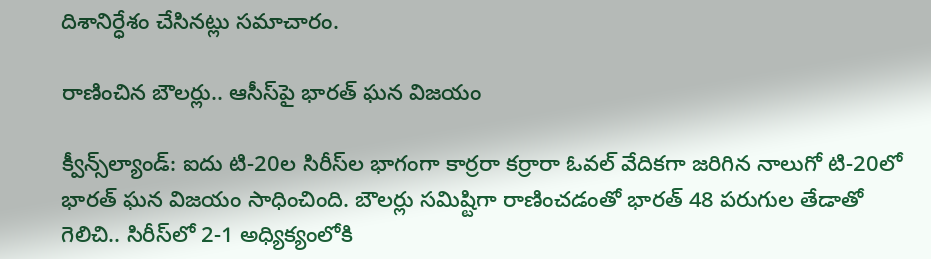దిశానిర్ధేశం చేసినట్లు సమాచారం.

రాణించిన బౌలర్లు.. ఆసీస్‌పై భారత్ ఘన విజయం

క్వీన్స్‌ల్యాండ్: ఐదు టి-20ల సిరీస్‌ల భాగంగా కార్రరా కర్రారా ఓవల్ వేదికగా జరిగిన నాలుగో టి-20లో భారత్ ఘన విజయం సాధించింది. బౌలర్లు సమిష్టిగా రాణించడంతో భారత్ 48 పరుగుల తేడాతో గెలిచి.. సిరీస్‌‌లో 2-1 అధ్యిక్యంలోకి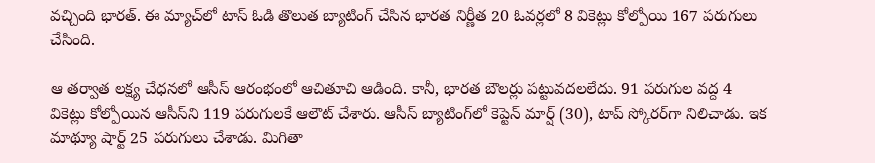వచ్చింది భారత్. ఈ మ్యాచ్‌లో టాస్ ఓడి తొలుత బ్యాటింగ్ చేసిన భారత నిర్ణీత 20 ఓవర్లలో 8 వికెట్లు కోల్పోయి 167 పరుగులు చేసింది.

ఆ తర్వాత లక్ష్య చేధనలో ఆసీస్ ఆరంభంలో ఆచితూచి ఆడింది. కానీ, భారత బౌలర్లు పట్టువదలలేదు. 91 పరుగుల వద్ద 4 వికెట్లు కోల్పోయిన ఆసీస్‌ని 119 పరుగులకే ఆలౌట్ చేశారు. ఆసీస్ బ్యాటింగ్‌లో కెప్టెన్ మార్ష్ (30), టాప్ స్కోరర్‌గా నిలిచాడు. ఇక మాథ్యూ షార్ట్ 25 పరుగులు చేశాడు. మిగితా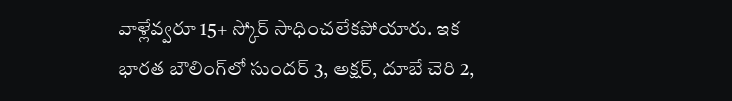వాళ్లేవ్వరూ 15+ స్కోర్ సాధించలేకపోయారు. ఇక భారత బౌలింగ్‌లో సుందర్ 3, అక్షర్, దూబే చెరి 2,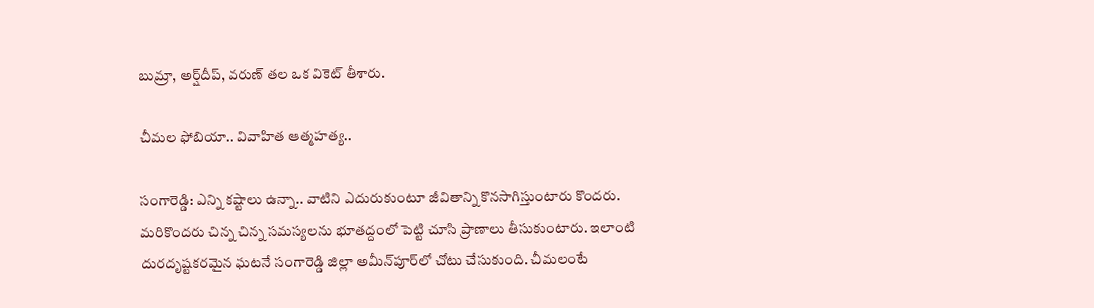బుమ్రా, అర్ష్‌దీప్, వరుణ్ తల ఒక వికెట్ తీశారు.

చీమల ఫోబియా.. వివాహిత ఆత్మహత్య..

సంగారెడ్డి: ఎన్ని కష్టాలు ఉన్నా.. వాటిని ఎదురుకుంటూ జీవితాన్ని కొనసాగిస్తుంటారు కొందరు. మరికొందరు చిన్న చిన్న సమస్యలను భూతద్దంలో పెట్టి చూసి ప్రాణాలు తీసుకుంటారు. ఇలాంటి దురదృష్టకరమైన ఘటనే సంగారెడ్డి జిల్లా అమీన్‌పూర్‌లో చోటు చేసుకుంది. చీమలంటే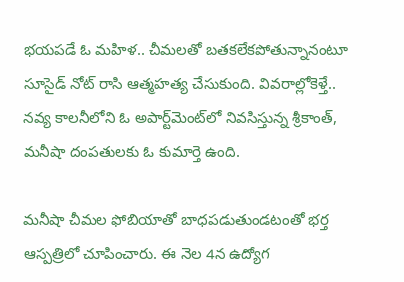భయపడే ఓ మహిళ.. చీమలతో బతకలేకపోతున్నానంటూ సూసైడ్ నోట్ రాసి ఆత్మహత్య చేసుకుంది. వివరాల్లోకెళ్తే.. నవ్య కాలనీలోని ఓ అపార్ట్‌మెంట్‌లో నివసిస్తున్న శ్రీకాంత్, మనీషా దంపతులకు ఓ కుమార్తె ఉంది.

మనీషా చీమల ఫోబియాతో బాధపడుతుండటంతో భర్త ఆస్పత్రిలో చూపించారు. ఈ నెల 4న ఉద్యోగ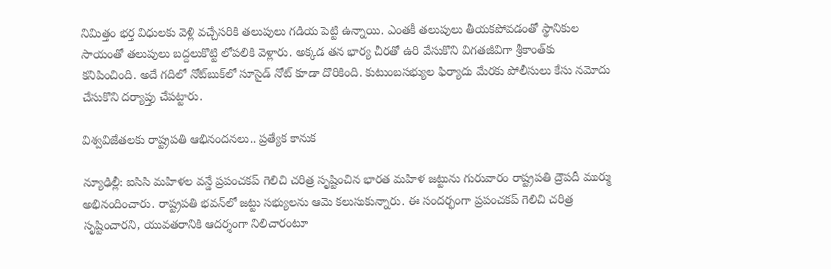నిమిత్తం భర్త విధులకు వెళ్లి వచ్చేసరికి తలుపులు గడియ పెట్టి ఉన్నాయి. ఎంతకీ తలుపులు తీయకపోవడంతో స్థానికుల సాయంతో తలుపులు బద్దలుకొట్టి లోపలికి వెళ్లారు. అక్కడ తన భార్య చీరతో ఉరి వేసుకొని విగతజీవిగా శ్రీకాంత్‌కు కనిపించింది. అదే గదిలో నోట్‌బుక్‌లో సూసైడ్ నోట్ కూడా దొరికింది. కుటుంబసభ్యుల ఫిర్యాదు మేరకు పోలీసులు కేసు నమోదు చేసుకొని దర్యాప్తు చేపట్టారు.

విశ్వవిజేతలకు రాష్ట్రపతి ఆభినందనలు.. ప్రత్యేక కానుక

న్యూఢిల్లీ: ఐసిసి మహిళల వన్డే ప్రపంచకప్ గెలిచి చరిత్ర సృష్టించిన భారత మహిళ జట్టును గురువారం రాష్ట్రపతి ద్రౌపదీ ముర్ము అభినందించారు. రాష్ట్రపతి భవన్‌లో జట్టు సభ్యులను ఆమె కలుసుకున్నారు. ఈ సందర్భంగా ప్రపంచకప్ గెలిచి చరిత్ర సృష్టించారని, యువతరానికి ఆదర్శంగా నిలిచారంటూ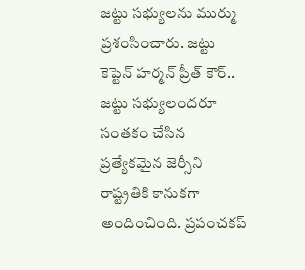జట్టు సభ్యులను ముర్ము ప్రశంసించారు. జట్టు కెప్టెన్ హర్మన్ ప్రీత్ కౌర్.. జట్టు సభ్యులందరూ సంతకం చేసిన ప్రత్యేకమైన జెర్సీని రాష్ట్రతికి కానుకగా అందించింది. ప్రపంచకప్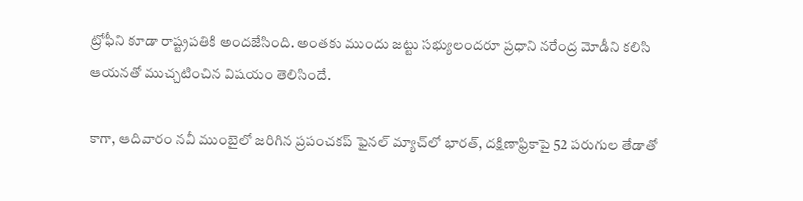ట్రోఫీని కూడా రాష్ట్రపతికి అందజేసింది. అంతకు ముందు జట్టు సభ్యులందరూ ప్రధాని నరేంద్ర మోడీని కలిసి ఆయనతో ముచ్చటించిన విషయం తెలిసిందే.

కాగా, ఆదివారం నవీ ముంబైలో జరిగిన ప్రపంచకప్ ఫైనల్ మ్యాచ్‌లో భారత్, దక్షిణాఫ్రికాపై 52 పరుగుల తేడాతో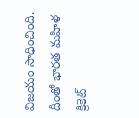విజయం సాధించింది. దీంతో భారత మహిళ క్రికెట్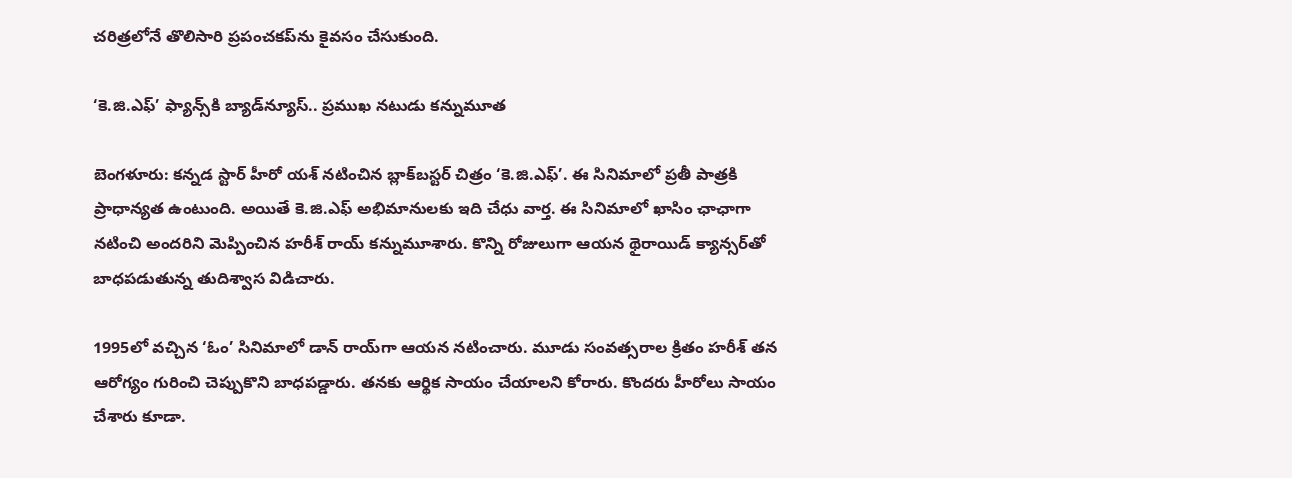చరిత్రలోనే తొలిసారి ప్రపంచకప్‌ను కైవసం చేసుకుంది.

‘కె.జి.ఎఫ్’ ఫ్యాన్స్‌కి బ్యాడ్‌న్యూస్.. ప్రముఖ నటుడు కన్నుమూత

బెంగళూరు: కన్నడ స్టార్ హీరో యశ్ నటించిన బ్లాక్‌బస్టర్ చిత్రం ‘కె.జి.ఎఫ్’. ఈ సినిమాలో ప్రతీ పాత్రకి ప్రాధాన్యత ఉంటుంది. అయితే కె.జి.ఎఫ్ అభిమానులకు ఇది చేధు వార్త. ఈ సినిమాలో ఖాసిం ఛాఛాగా నటించి అందరిని మెప్పించిన హరీశ్ రాయ్ కన్నుమూశారు. కొన్ని రోజులుగా ఆయన థైరాయిడ్ క్యాన్సర్‌తో బాధపడుతున్న తుదిశ్వాస విడిచారు.

1995లో వచ్చిన ‘ఓం’ సినిమాలో డాన్ రాయ్‌గా ఆయన నటించారు. మూడు సంవత్సరాల క్రితం హరీశ్ తన ఆరోగ్యం గురించి చెప్పుకొని బాధపడ్డారు. తనకు ఆర్థిక సాయం చేయాలని కోరారు. కొందరు హీరోలు సాయం చేశారు కూడా.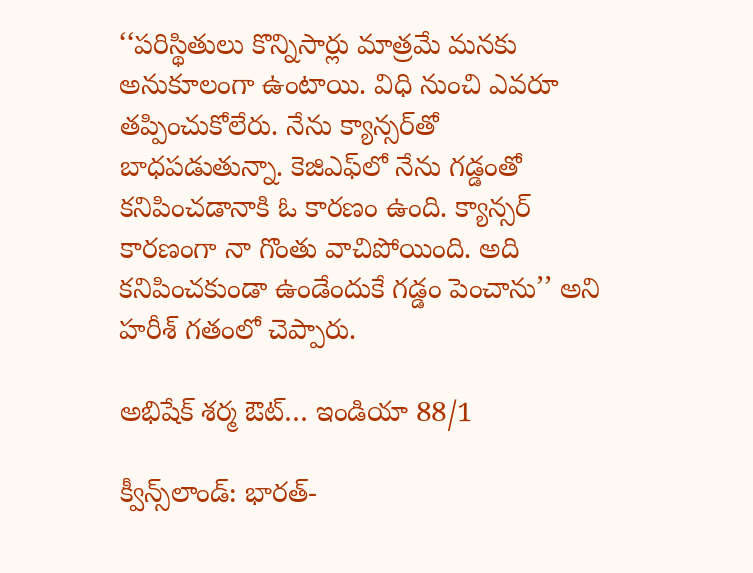‘‘పరిస్థితులు కొన్నిసార్లు మాత్రమే మనకు అనుకూలంగా ఉంటాయి. విధి నుంచి ఎవరూ తప్పించుకోలేరు. నేను క్యాన్సర్‌తో బాధపడుతున్నా. కెజిఎఫ్‌లో నేను గడ్డంతో కనిపించడానాకి ఓ కారణం ఉంది. క్యాన్సర్ కారణంగా నా గొంతు వాచిపోయింది. అది కనిపించకుండా ఉండేందుకే గడ్డం పెంచాను’’ అని హరీశ్ గతంలో చెప్పారు.

అభిషేక్ శర్మ ఔట్… ఇండియా 88/1

క్వీన్స్‌లాండ్: భారత్-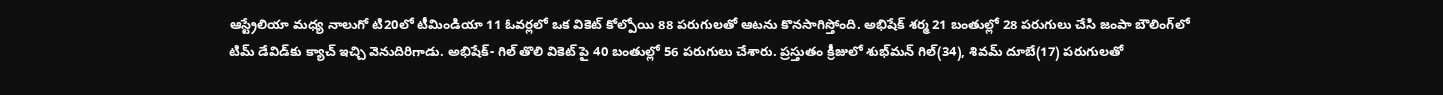ఆస్ట్రేలియా మధ్య నాలుగో టి20లో టీమిండియా 11 ఓవర్లలో ఒక వికెట్ కోల్పోయి 88 పరుగులతో ఆటను కొనసాగిస్తోంది. అభిషేక్ శర్మ 21 బంతుల్లో 28 పరుగులు చేసి జంపా బౌలింగ్‌లో టిమ్ డేవిడ్‌కు క్యాచ్ ఇచ్చి వెనుదిరిగాడు. అభిషేక్- గిల్ తొలి వికెట్ పై 40 బంతుల్లో 56 పరుగులు చేశారు. ప్రస్తుతం క్రీజులో శుభ్‌మన్ గిల్(34), శివమ్ దూబే(17) పరుగులతో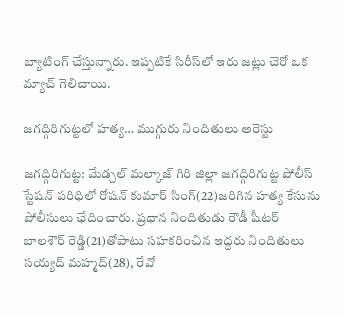బ్యాటింగ్ చేస్తున్నారు. ఇప్పటికే సిరీస్‌లో ఇరు జట్లు చెరో ఒక మ్యాచ్ గెలిచాయి.

జగద్గిరిగుట్టలో హత్య… ముగ్గురు నిందితులు అరెస్టు

జగద్గిరిగుట్ట: మేడ్చల్ మల్కాజ్ గిరి జిల్లా జగద్గిరిగుట్ట పోలీస్ స్టేషన్ పరిధిలో రోషన్ కుమార్ సింగ్(22)జరిగిన హత్య కేసును పోలీసులు ఛేదించారు. ప్రధాన నిందితుడు రౌడీ షీటర్ బాలశౌర్ రెడ్డి(21)తోపాటు సహకరించిన ఇద్దరు నిందితులు సయ్యద్ మహ్మద్(28), రేవో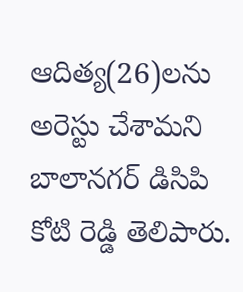ఆదిత్య(26)లను అరెస్టు చేశామని బాలానగర్ డిసిపి కోటి రెడ్డి తెలిపారు.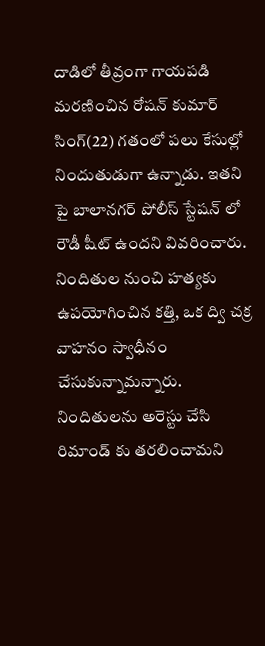దాడిలో తీవ్రంగా గాయపడి మరణించిన రోషన్ కుమార్ సింగ్(22) గతంలో పలు కేసుల్లో నిందుతుడుగా ఉన్నాడు. ఇతని పై బాలానగర్ పోలీస్ స్టేషన్ లో రౌడీ షీట్ ఉందని వివరించారు. నిందితుల నుంచి హత్యకు ఉపయోగించిన కత్తి, ఒక ద్వి చక్ర వాహనం స్వాధీనం చేసుకున్నామన్నారు. నిందితులను అరెస్టు చేసి రిమాండ్ కు తరలించామని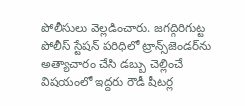పోలీసులు వెల్లడించారు. జగద్గిరిగుట్ట పోలీస్ స్టేషన్ పరిధిలో ట్రాన్స్‌జెండర్‌ను అత్యాచారం చేసి డబ్బు చెల్లించే విషయంలో ఇద్దరు రౌడీ షీటర్ల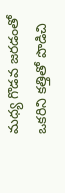మధ్య గొడవ జరడంతో ఒకరిని కత్తితో పొడిచి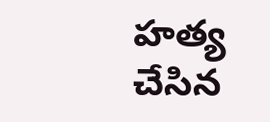హత్య చేసిన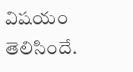విషయం తెలిసిందే.